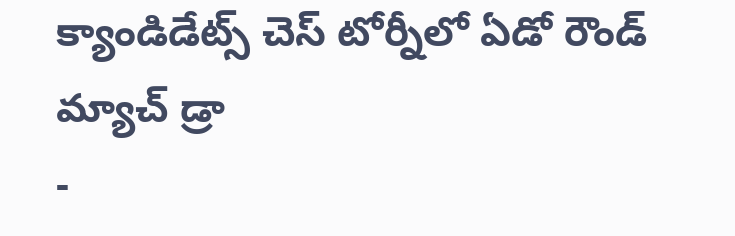క్యాండిడేట్స్ చెస్ టోర్నీలో ఏడో రౌండ్ మ్యాచ్ డ్రా
-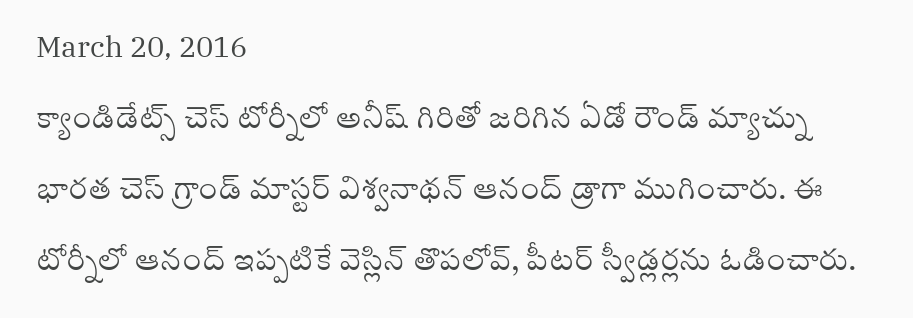March 20, 2016
క్యాండిడేట్స్ చెస్ టోర్నీలో అనీష్ గిరితో జరిగిన ఏడో రౌండ్ మ్యాచ్ను భారత చెస్ గ్రాండ్ మాస్టర్ విశ్వనాథన్ ఆనంద్ డ్రాగా ముగించారు. ఈ టోర్నీలో ఆనంద్ ఇప్పటికే వెస్లిన్ తొపలోవ్, పీటర్ స్వీడ్లర్లను ఓడించారు.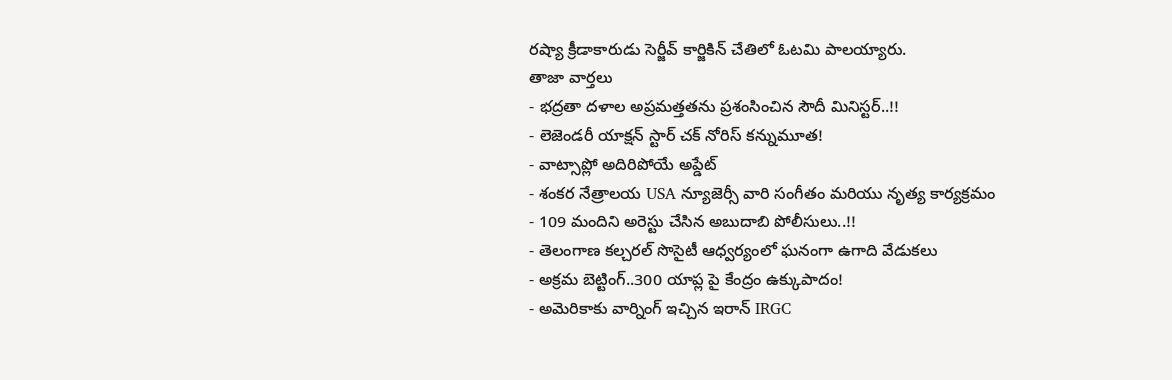రష్యా క్రీడాకారుడు సెర్జీవ్ కార్జికిన్ చేతిలో ఓటమి పాలయ్యారు.
తాజా వార్తలు
- భద్రతా దళాల అప్రమత్తతను ప్రశంసించిన సౌదీ మినిస్టర్..!!
- లెజెండరీ యాక్షన్ స్టార్ చక్ నోరిస్ కన్నుమూత!
- వాట్సాప్లో అదిరిపోయే అప్డేట్
- శంకర నేత్రాలయ USA న్యూజెర్సీ వారి సంగీతం మరియు నృత్య కార్యక్రమం
- 109 మందిని అరెస్టు చేసిన అబుదాబి పోలీసులు..!!
- తెలంగాణ కల్చరల్ సొసైటీ ఆధ్వర్యంలో ఘనంగా ఉగాది వేడుకలు
- అక్రమ బెట్టింగ్..300 యాప్ల పై కేంద్రం ఉక్కుపాదం!
- అమెరికాకు వార్నింగ్ ఇచ్చిన ఇరాన్ IRGC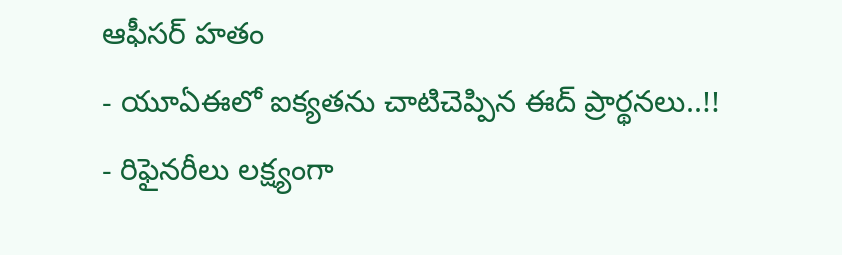ఆఫీసర్ హతం
- యూఏఈలో ఐక్యతను చాటిచెప్పిన ఈద్ ప్రార్థనలు..!!
- రిఫైనరీలు లక్ష్యంగా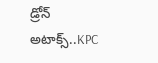డ్రోన్ అటాక్స్..KPC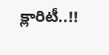క్లారిటీ..!!